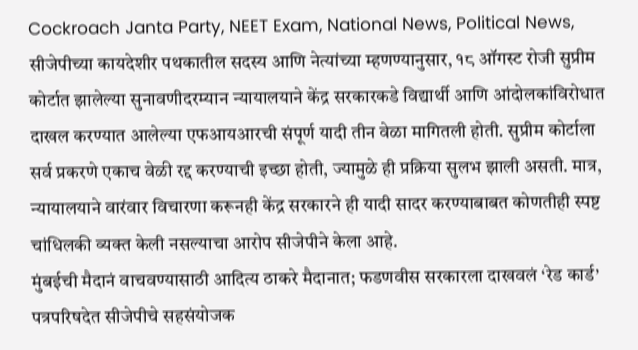Cockroach Janta Party, NEET Exam, National News, Political News,
सीजेपीच्या कायदेशीर पथकातील सदस्य आणि नेत्यांच्या म्हणण्यानुसार, १८ ऑगस्ट रोजी सुप्रीम कोर्टात झालेल्या सुनावणीदरम्यान न्यायालयाने केंद्र सरकारकडे विद्यार्थी आणि आंदोलकांविरोधात दाखल करण्यात आलेल्या एफआयआरची संपूर्ण यादी तीन वेळा मागितली होती. सुप्रीम कोर्टाला सर्व प्रकरणे एकाच वेळी रद्द करण्याची इच्छा होती, ज्यामुळे ही प्रक्रिया सुलभ झाली असती. मात्र, न्यायालयाने वारंवार विचारणा करूनही केंद्र सरकारने ही यादी सादर करण्याबाबत कोणतीही स्पष्ट चांधिलकी व्यक्त केली नसल्याचा आरोप सीजेपीने केला आहे.
मुंबईची मैदानं वाचवण्यासाठी आदित्य ठाकरे मैदानात; फडणवीस सरकारला दाखवलं ‘रेड कार्ड’
पत्रपरिषदेत सीजेपीचे सहसंयोजक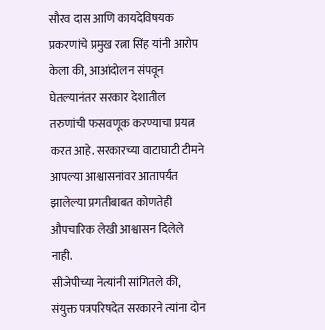सौरव दास आणि कायदेविषयक प्रकरणांचे प्रमुख रत्ना सिंह यांनी आरोप केला की, आआंदोलन संपवून घेतल्यानंतर सरकार देशातील तरुणांची फसवणूक करण्याचा प्रयत्न करत आहे. सरकारच्या वाटाघाटी टीमने आपल्या आश्वासनांवर आतापर्यंत झालेल्या प्रगतीबाबत कोणतेही औपचारिक लेखी आश्वासन दिलेले नाही.
सीजेपीच्या नेत्यांनी सांगितले की, संयुक्त पत्रपरिषदेत सरकारने त्यांना दोन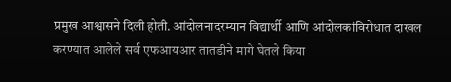प्रमुख आश्वासने दिली होती. आंदोलनादरम्यान विद्यार्थी आणि आंदोलकांविरोधात दाखल करण्यात आलेले सर्व एफआयआर तातडीने मागे घेतले किया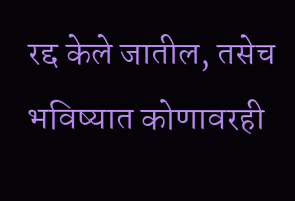रद्द केले जातील, तसेच भविष्यात कोणावरही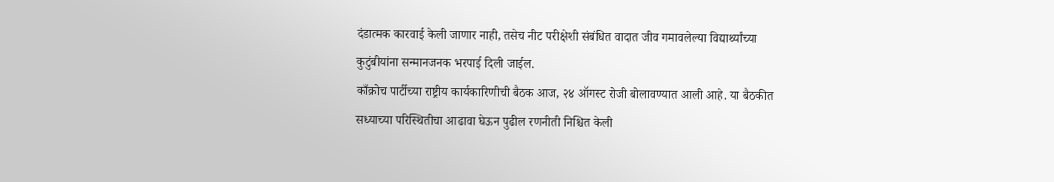दंडात्मक कारवाई केली जाणार नाही, तसेच नीट परीक्षेशी संबंधित वादात जीव गमावलेल्या विद्यार्थ्यांच्या कुटुंबीयांना सन्मानजनक भरपाई दिली जाईल.
काँक्रोच पार्टीच्या राष्ट्रीय कार्यकारिणीची बैठक आज, २४ ऑगस्ट रोजी बोलावण्यात आली आहे. या बैठकीत सध्याच्या परिस्थितीचा आढावा घेऊन पुढील रणनीती निश्चित केली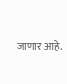जाणार आहे.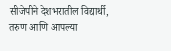सीजेपीने देशभरातील विद्यार्थी, तरुण आणि आपल्या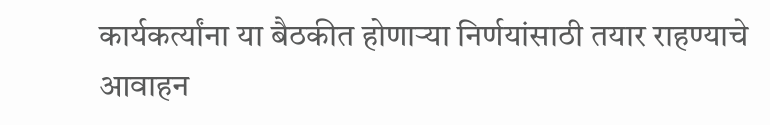कार्यकर्त्यांना या बैठकीत होणाऱ्या निर्णयांसाठी तयार राहण्याचे आवाहन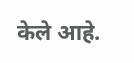केले आहे.